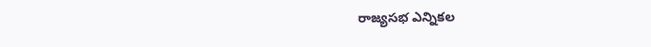రాజ్యసభ ఎన్నికల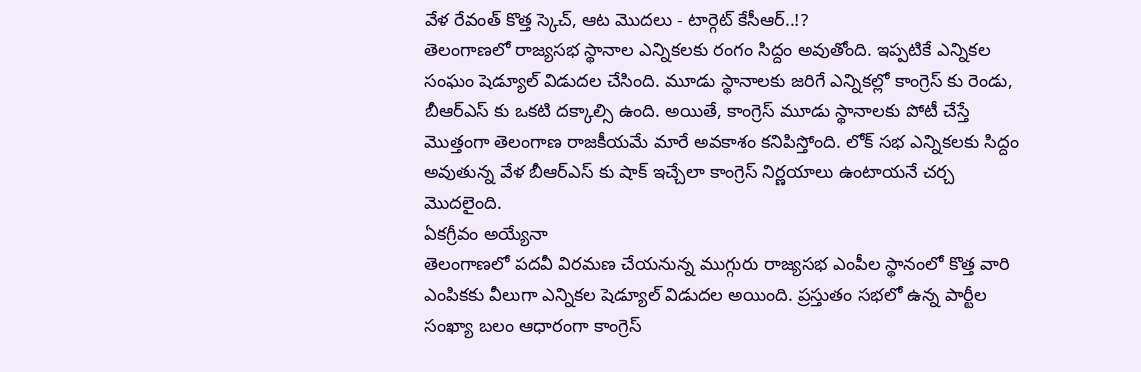వేళ రేవంత్ కొత్త స్కెచ్, ఆట మొదలు - టార్గెట్ కేసీఆర్..!?
తెలంగాణలో రాజ్యసభ స్థానాల ఎన్నికలకు రంగం సిద్దం అవుతోంది. ఇప్పటికే ఎన్నికల సంఘం షెడ్యూల్ విడుదల చేసింది. మూడు స్థానాలకు జరిగే ఎన్నికల్లో కాంగ్రెస్ కు రెండు, బీఆర్ఎస్ కు ఒకటి దక్కాల్సి ఉంది. అయితే, కాంగ్రెస్ మూడు స్థానాలకు పోటీ చేస్తే మొత్తంగా తెలంగాణ రాజకీయమే మారే అవకాశం కనిపిస్తోంది. లోక్ సభ ఎన్నికలకు సిద్దం అవుతున్న వేళ బీఆర్ఎస్ కు షాక్ ఇచ్చేలా కాంగ్రెస్ నిర్ణయాలు ఉంటాయనే చర్చ మొదలైంది.
ఏకగ్రీవం అయ్యేనా
తెలంగాణలో పదవీ విరమణ చేయనున్న ముగ్గురు రాజ్యసభ ఎంపీల స్థానంలో కొత్త వారి ఎంపికకు వీలుగా ఎన్నికల షెడ్యూల్ విడుదల అయింది. ప్రస్తుతం సభలో ఉన్న పార్టీల సంఖ్యా బలం ఆధారంగా కాంగ్రెస్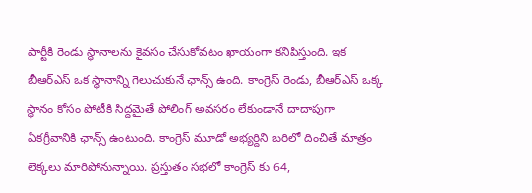పార్టీకి రెండు స్థానాలను కైవసం చేసుకోవటం ఖాయంగా కనిపిస్తుంది. ఇక బీఆర్ఎస్ ఒక స్థానాన్ని గెలుచుకునే ఛాన్స్ ఉంది. కాంగ్రెస్ రెండు, బీఆర్ఎస్ ఒక్క స్థానం కోసం పోటీకి సిద్దమైతే పోలింగ్ అవసరం లేకుండానే దాదాపుగా ఏకగ్రీవానికి ఛాన్స్ ఉంటుంది. కాంగ్రెస్ మూడో అభ్యర్దిని బరిలో దించితే మాత్రం లెక్కలు మారిపోనున్నాయి. ప్రస్తుతం సభలో కాంగ్రెస్ కు 64,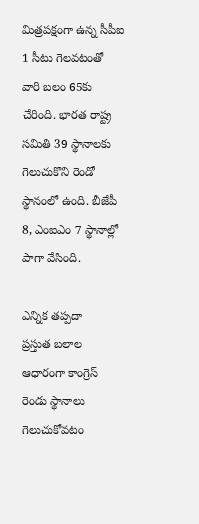మిత్రపక్షంగా ఉన్న సీపీఐ 1 సీటు గెలవటంతో వారి బలం 65కు చేరింది. భారత రాష్ట్ర సమితి 39 స్థానాలకు గెలుచుకొని రెండో స్థానంలో ఉంది. బీజేపీ 8, ఎంఐఎం 7 స్థానాల్లో పాగా వేసింది.

ఎన్నిక తప్పదా
ప్రస్తుత బలాల ఆధారంగా కాంగ్రెస్ రెండు స్థానాలు గెలుచుకోవటం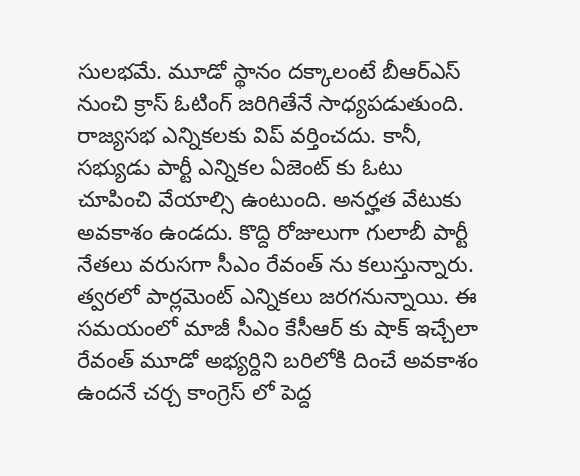సులభమే. మూడో స్థానం దక్కాలంటే బీఆర్ఎస్ నుంచి క్రాస్ ఓటింగ్ జరిగితేనే సాధ్యపడుతుంది. రాజ్యసభ ఎన్నికలకు విప్ వర్తించదు. కానీ, సభ్యుడు పార్టీ ఎన్నికల ఏజెంట్ కు ఓటు చూపించి వేయాల్సి ఉంటుంది. అనర్హత వేటుకు అవకాశం ఉండదు. కొద్ది రోజులుగా గులాబీ పార్టీ నేతలు వరుసగా సీఎం రేవంత్ ను కలుస్తున్నారు. త్వరలో పార్లమెంట్ ఎన్నికలు జరగనున్నాయి. ఈ సమయంలో మాజీ సీఎం కేసీఆర్ కు షాక్ ఇచ్చేలా రేవంత్ మూడో అభ్యర్దిని బరిలోకి దించే అవకాశం ఉందనే చర్చ కాంగ్రెస్ లో పెద్ద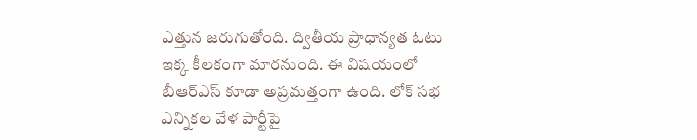ఎత్తున జరుగుతోంది. ద్వితీయ ప్రాధాన్యత ఓటు ఇక్క కీలకంగా మారనుంది. ఈ విషయంలో బీఆర్ఎస్ కూడా అప్రమత్తంగా ఉంది. లోక్ సభ ఎన్నికల వేళ పార్టీపై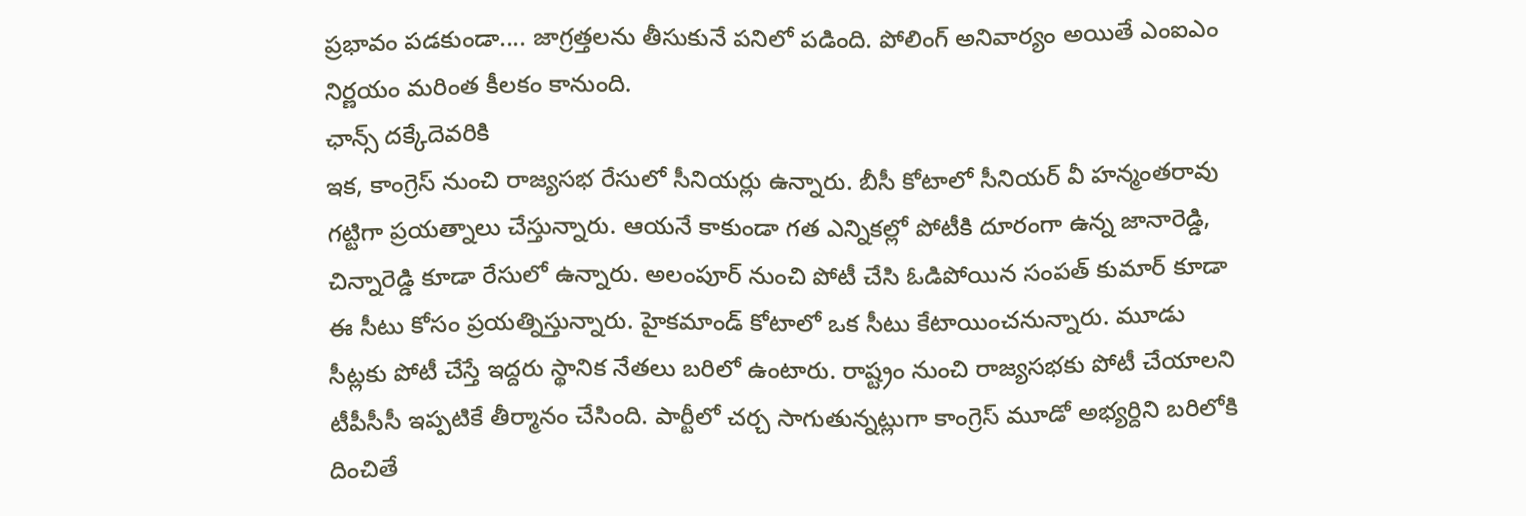ప్రభావం పడకుండా.... జాగ్రత్తలను తీసుకునే పనిలో పడింది. పోలింగ్ అనివార్యం అయితే ఎంఐఎం నిర్ణయం మరింత కీలకం కానుంది.
ఛాన్స్ దక్కేదెవరికి
ఇక, కాంగ్రెస్ నుంచి రాజ్యసభ రేసులో సీనియర్లు ఉన్నారు. బీసీ కోటాలో సీనియర్ వీ హన్మంతరావు గట్టిగా ప్రయత్నాలు చేస్తున్నారు. ఆయనే కాకుండా గత ఎన్నికల్లో పోటీకి దూరంగా ఉన్న జానారెడ్డి, చిన్నారెడ్డి కూడా రేసులో ఉన్నారు. అలంపూర్ నుంచి పోటీ చేసి ఓడిపోయిన సంపత్ కుమార్ కూడా ఈ సీటు కోసం ప్రయత్నిస్తున్నారు. హైకమాండ్ కోటాలో ఒక సీటు కేటాయించనున్నారు. మూడు సీట్లకు పోటీ చేస్తే ఇద్దరు స్థానిక నేతలు బరిలో ఉంటారు. రాష్ట్రం నుంచి రాజ్యసభకు పోటీ చేయాలని టీపీసీసీ ఇప్పటికే తీర్మానం చేసింది. పార్టీలో చర్చ సాగుతున్నట్లుగా కాంగ్రెస్ మూడో అభ్యర్దిని బరిలోకి దించితే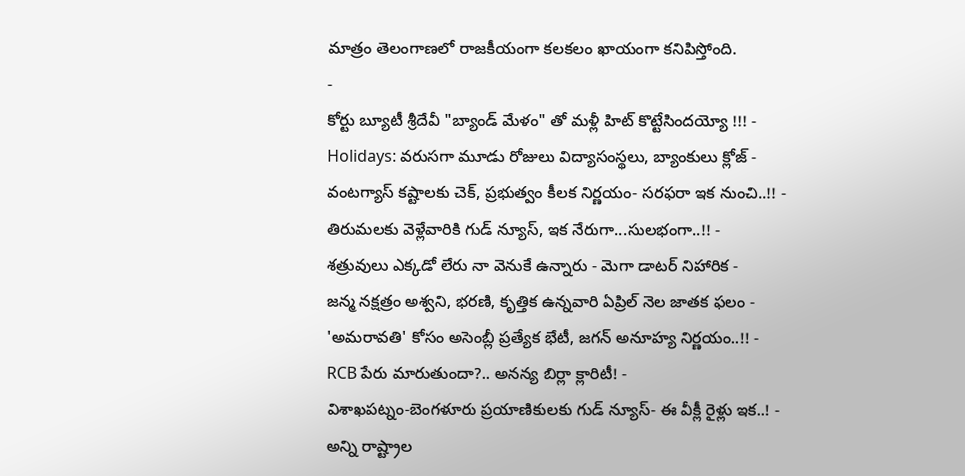మాత్రం తెలంగాణలో రాజకీయంగా కలకలం ఖాయంగా కనిపిస్తోంది.
-
కోర్టు బ్యూటీ శ్రీదేవీ "బ్యాండ్ మేళం" తో మళ్లీ హిట్ కొట్టేసిందయ్యో !!! -
Holidays: వరుసగా మూడు రోజులు విద్యాసంస్థలు, బ్యాంకులు క్లోజ్ -
వంటగ్యాస్ కష్టాలకు చెక్, ప్రభుత్వం కీలక నిర్ణయం- సరఫరా ఇక నుంచి..!! -
తిరుమలకు వెళ్లేవారికి గుడ్ న్యూస్, ఇక నేరుగా...సులభంగా..!! -
శత్రువులు ఎక్కడో లేరు నా వెనుకే ఉన్నారు - మెగా డాటర్ నిహారిక -
జన్మ నక్షత్రం అశ్వని, భరణి, కృత్తిక ఉన్నవారి ఏప్రిల్ నెల జాతక ఫలం -
'అమరావతి' కోసం అసెంబ్లీ ప్రత్యేక భేటీ, జగన్ అనూహ్య నిర్ణయం..!! -
RCB పేరు మారుతుందా?.. అనన్య బిర్లా క్లారిటీ! -
విశాఖపట్నం-బెంగళూరు ప్రయాణికులకు గుడ్ న్యూస్- ఈ వీక్లీ రైళ్లు ఇక..! -
అన్ని రాష్ట్రాల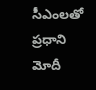సీఎంలతో ప్రధాని మోదీ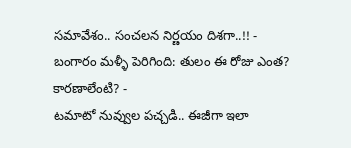సమావేశం.. సంచలన నిర్ణయం దిశగా..!! -
బంగారం మళ్ళీ పెరిగింది: తులం ఈ రోజు ఎంత? కారణాలేంటి? -
టమాటో నువ్వుల పచ్చడి.. ఈజీగా ఇలా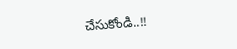చేసుకోండి..!!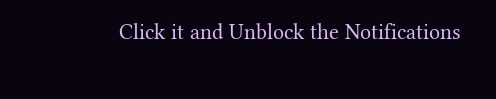Click it and Unblock the Notifications